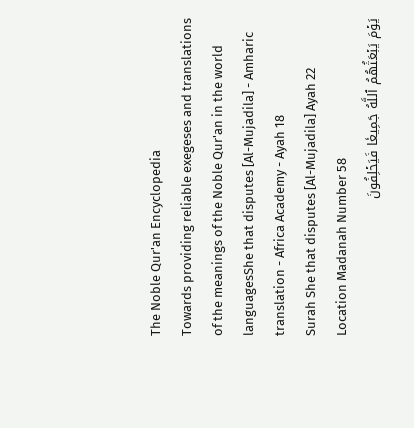The Noble Qur'an Encyclopedia
Towards providing reliable exegeses and translations of the meanings of the Noble Qur'an in the world languagesShe that disputes [Al-Mujadila] - Amharic translation - Africa Academy - Ayah 18
Surah She that disputes [Al-Mujadila] Ayah 22 Location Madanah Number 58
يَوۡمَ يَبۡعَثُهُمُ ٱللَّهُ جَمِيعٗا فَيَحۡلِفُونَ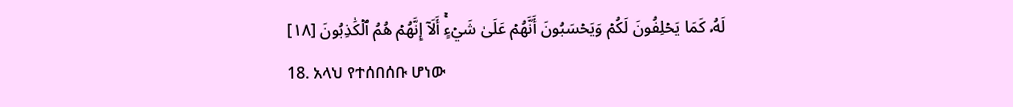لَهُۥ كَمَا يَحۡلِفُونَ لَكُمۡ وَيَحۡسَبُونَ أَنَّهُمۡ عَلَىٰ شَيۡءٍۚ أَلَآ إِنَّهُمۡ هُمُ ٱلۡكَٰذِبُونَ [١٨]
18. አላህ የተሰበሰቡ ሆነው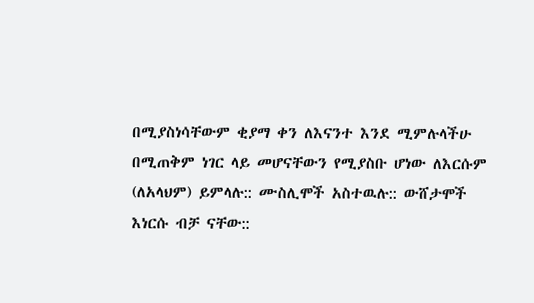በሚያስነሳቸውም ቂያማ ቀን ለእናንተ እንደ ሚምሉላችሁ በሚጠቅም ነገር ላይ መሆናቸውን የሚያስቡ ሆነው ለእርሱም (ለአላህም) ይምላሉ:: ሙስሊሞች አስተዉሉ:: ውሸታሞች እነርሱ ብቻ ናቸው::